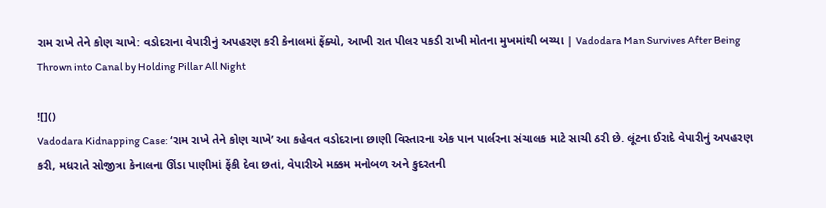રામ રાખે તેને કોણ ચાખે: વડોદરાના વેપારીનું અપહરણ કરી કેનાલમાં ફેંક્યો, આખી રાત પીલર પકડી રાખી મોતના મુખમાંથી બચ્યા | Vadodara Man Survives After Being Thrown into Canal by Holding Pillar All Night

![]()
Vadodara Kidnapping Case: ‘રામ રાખે તેને કોણ ચાખે’ આ કહેવત વડોદરાના છાણી વિસ્તારના એક પાન પાર્લરના સંચાલક માટે સાચી ઠરી છે. લૂંટના ઈરાદે વેપારીનું અપહરણ કરી, મધરાતે સોજીત્રા કેનાલના ઊંડા પાણીમાં ફેંકી દેવા છતાં, વેપારીએ મક્કમ મનોબળ અને કુદરતની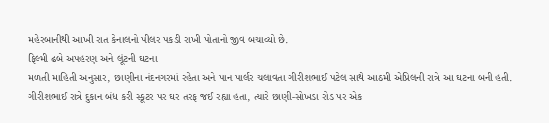મહેરબાનીથી આખી રાત કેનાલનો પીલર પકડી રાખી પોતાનો જીવ બચાવ્યો છે.
ફિલ્મી ઢબે અપહરણ અને લૂંટની ઘટના
મળતી માહિતી અનુસાર, છાણીના નંદનગરમાં રહેતા અને પાન પાર્લર ચલાવતા ગીરીશભાઈ પટેલ સાથે આઠમી એપ્રિલની રાત્રે આ ઘટના બની હતી. ગીરીશભાઈ રાત્રે દુકાન બંધ કરી સ્કૂટર પર ઘર તરફ જઈ રહ્યા હતા, ત્યારે છાણી-સોખડા રોડ પર એક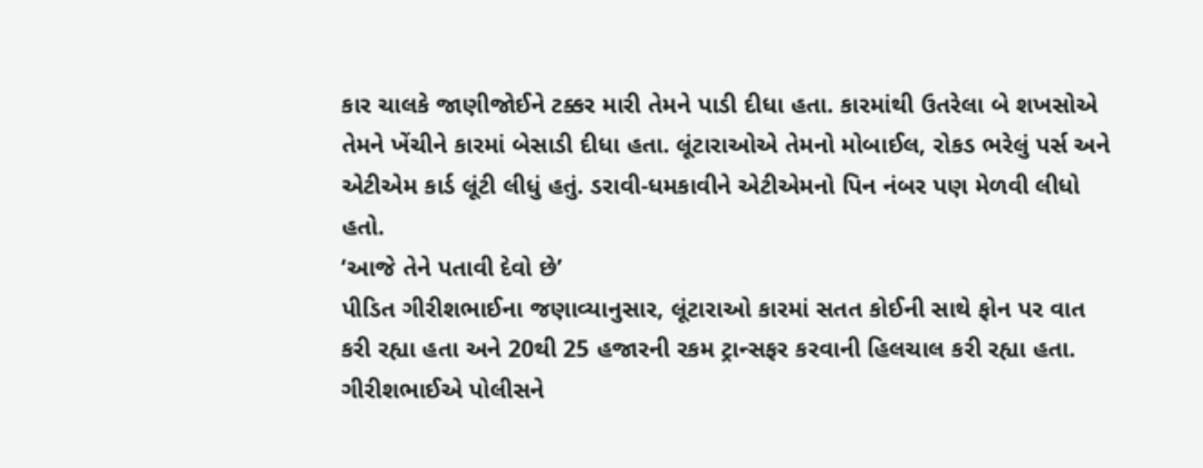કાર ચાલકે જાણીજોઈને ટક્કર મારી તેમને પાડી દીધા હતા. કારમાંથી ઉતરેલા બે શખસોએ તેમને ખેંચીને કારમાં બેસાડી દીધા હતા. લૂંટારાઓએ તેમનો મોબાઈલ, રોકડ ભરેલું પર્સ અને એટીએમ કાર્ડ લૂંટી લીધું હતું. ડરાવી-ધમકાવીને એટીએમનો પિન નંબર પણ મેળવી લીધો હતો.
‘આજે તેને પતાવી દેવો છે’
પીડિત ગીરીશભાઈના જણાવ્યાનુસાર, લૂંટારાઓ કારમાં સતત કોઈની સાથે ફોન પર વાત કરી રહ્યા હતા અને 20થી 25 હજારની રકમ ટ્રાન્સફર કરવાની હિલચાલ કરી રહ્યા હતા. ગીરીશભાઈએ પોલીસને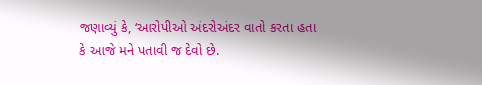જણાવ્યું કે, ‘આરોપીઓ અંદરોઅંદર વાતો કરતા હતા કે આજે મને પતાવી જ દેવો છે.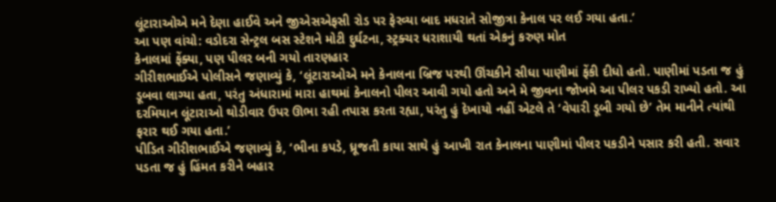લૂંટારાઓએ મને દેણા હાઈવે અને જીએસએફસી રોડ પર ફેરવ્યા બાદ મધરાતે સોજીત્રા કેનાલ પર લઈ ગયા હતા.’
આ પણ વાંચો: વડોદરા સેન્ટ્રલ બસ સ્ટેશને મોટી દુર્ઘટના, સ્ટ્રક્ચર ધરાશાયી થતાં એકનું કરુણ મોત
કેનાલમાં ફેંક્યા, પણ પીલર બની ગયો તારણહાર
ગીરીશભાઈએ પોલીસને જણાવ્યું કે, ‘લૂંટારાઓએ મને કેનાલના બ્રિજ પરથી ઊંચકીને સીધા પાણીમાં ફેંકી દીધો હતો. પાણીમાં પડતા જ હું ડૂબવા લાગ્યા હતા, પરંતુ અંધારામાં મારા હાથમાં કેનાલનો પીલર આવી ગયો હતો અને મે જીવના જોખમે આ પીલર પકડી રાખ્યો હતો. આ દરમિયાન લૂંટારાઓ થોડીવાર ઉપર ઊભા રહી તપાસ કરતા રહ્યા, પરંતુ હું દેખાયો નહીં એટલે તે ‘વેપારી ડૂબી ગયો છે’ તેમ માનીને ત્યાંથી ફરાર થઈ ગયા હતા.’
પીડિત ગીરીશભાઈએ જણાવ્યું કે, ‘ભીના કપડે, ધ્રૂજતી કાયા સાથે હું આખી રાત કેનાલના પાણીમાં પીલર પકડીને પસાર કરી હતી. સવાર પડતા જ હું હિંમત કરીને બહાર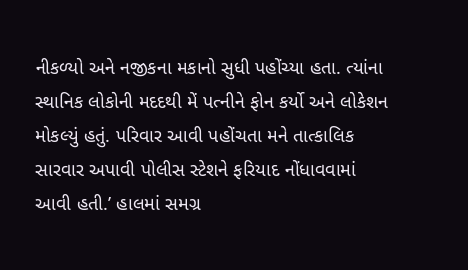નીકળ્યો અને નજીકના મકાનો સુધી પહોંચ્યા હતા. ત્યાંના સ્થાનિક લોકોની મદદથી મેં પત્નીને ફોન કર્યો અને લોકેશન મોકલ્યું હતું. પરિવાર આવી પહોંચતા મને તાત્કાલિક સારવાર અપાવી પોલીસ સ્ટેશને ફરિયાદ નોંધાવવામાં આવી હતી.’ હાલમાં સમગ્ર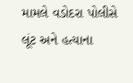મામલે વડોદરા પોલીસે લૂંટ અને હત્યાના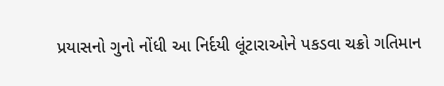પ્રયાસનો ગુનો નોંધી આ નિર્દયી લૂંટારાઓને પકડવા ચક્રો ગતિમાન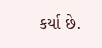કર્યા છે.